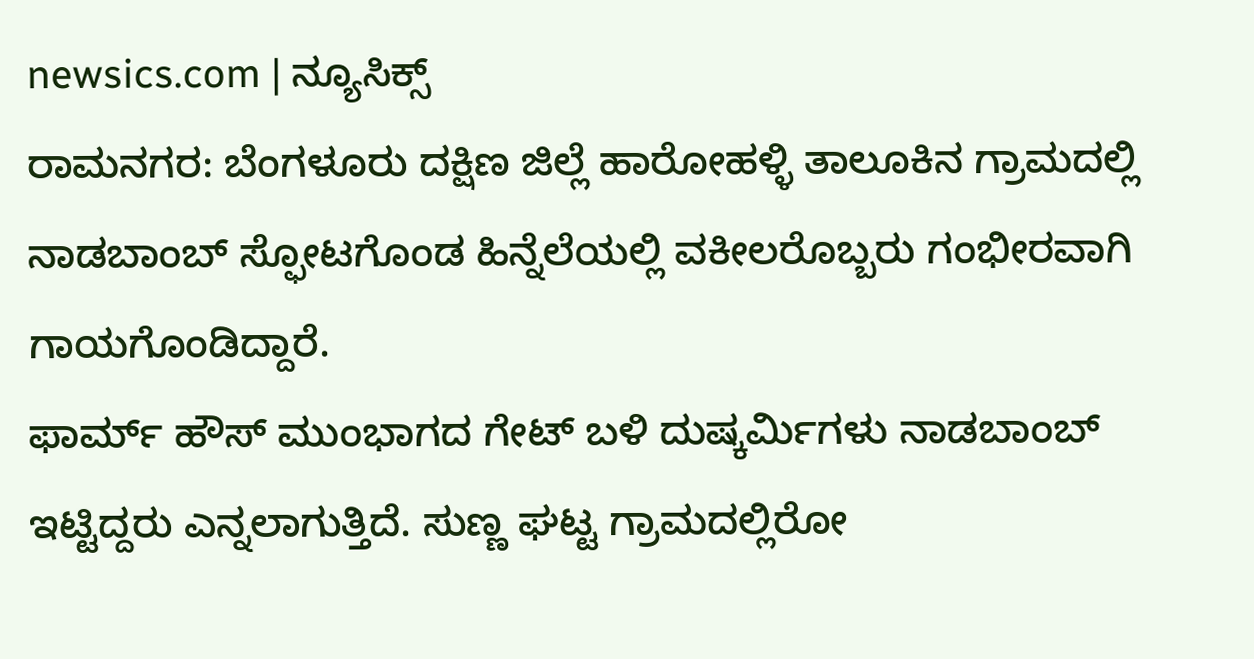newsics.com | ನ್ಯೂಸಿಕ್ಸ್
ರಾಮನಗರ: ಬೆಂಗಳೂರು ದಕ್ಷಿಣ ಜಿಲ್ಲೆ ಹಾರೋಹಳ್ಳಿ ತಾಲೂಕಿನ ಗ್ರಾಮದಲ್ಲಿ ನಾಡಬಾಂಬ್ ಸ್ಫೋಟಗೊಂಡ ಹಿನ್ನೆಲೆಯಲ್ಲಿ ವಕೀಲರೊಬ್ಬರು ಗಂಭೀರವಾಗಿ ಗಾಯಗೊಂಡಿದ್ದಾರೆ.
ಫಾರ್ಮ್ ಹೌಸ್ ಮುಂಭಾಗದ ಗೇಟ್ ಬಳಿ ದುಷ್ಕರ್ಮಿಗಳು ನಾಡಬಾಂಬ್ ಇಟ್ಟಿದ್ದರು ಎನ್ನಲಾಗುತ್ತಿದೆ. ಸುಣ್ಣ ಘಟ್ಟ ಗ್ರಾಮದಲ್ಲಿರೋ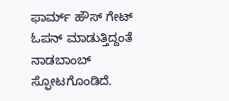ಫಾರ್ಮ್ ಹೌಸ್ ಗೇಟ್ ಓಪನ್ ಮಾಡುತ್ತಿದ್ದಂತೆ ನಾಡಬಾಂಬ್ ಸ್ಫೋಟಗೊಂಡಿದೆ.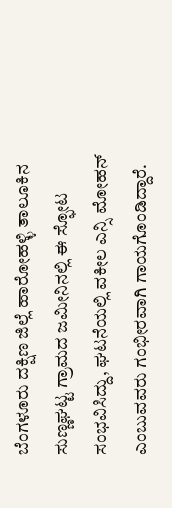ಬೆಂಗಳೂರು ದಕ್ಷಿಣ ಜಿಲ್ಲೆ ಹಾರೋಹಳ್ಳಿ ತಾಲೂಕಿನ ಸುಣ್ಣಘಟ್ಟ ಗ್ರಾಮದ ಜಮೀನಿನಲ್ಲಿ ಈ ಸ್ಫೋಟ ಸಂಭವಿಸಿದ್ದು, ಘಟನೆಯಲ್ಲಿ ವಕೀಲ ಎನ್ಸಿ ಮೋಹನ್ ಎಂಬುವವರು ಗಂಭೀರವಾಗಿ ಗಾಯಗೊಂಡಿದ್ದಾರೆ.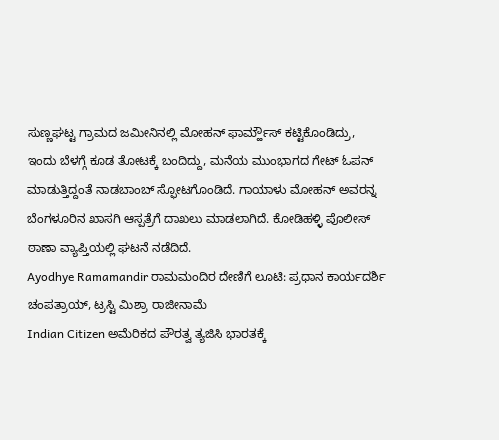ಸುಣ್ಣಘಟ್ಟ ಗ್ರಾಮದ ಜಮೀನಿನಲ್ಲಿ ಮೋಹನ್ ಫಾರ್ಮ್ಹೌಸ್ ಕಟ್ಟಿಕೊಂಡಿದ್ರು,
ಇಂದು ಬೆಳಗ್ಗೆ ಕೂಡ ತೋಟಕ್ಕೆ ಬಂದಿದ್ದು, ಮನೆಯ ಮುಂಭಾಗದ ಗೇಟ್ ಓಪನ್ ಮಾಡುತ್ತಿದ್ದಂತೆ ನಾಡಬಾಂಬ್ ಸ್ಫೋಟಗೊಂಡಿದೆ. ಗಾಯಾಳು ಮೋಹನ್ ಅವರನ್ನ ಬೆಂಗಳೂರಿನ ಖಾಸಗಿ ಆಸ್ಪತ್ರೆಗೆ ದಾಖಲು ಮಾಡಲಾಗಿದೆ. ಕೋಡಿಹಳ್ಳಿ ಪೊಲೀಸ್ ಠಾಣಾ ವ್ಯಾಪ್ತಿಯಲ್ಲಿ ಘಟನೆ ನಡೆದಿದೆ.
Ayodhye Ramamandir ರಾಮಮಂದಿರ ದೇಣಿಗೆ ಲೂಟಿ: ಪ್ರಧಾನ ಕಾರ್ಯದರ್ಶಿ ಚಂಪತ್ರಾಯ್, ಟ್ರಸ್ಟಿ ಮಿಶ್ರಾ ರಾಜೀನಾಮೆ
Indian Citizen ಅಮೆರಿಕದ ಪೌರತ್ವ ತ್ಯಜಿಸಿ ಭಾರತಕ್ಕೆ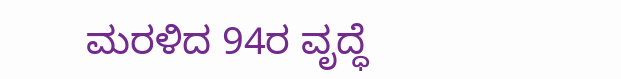ಮರಳಿದ 94ರ ವೃದ್ಧೆ